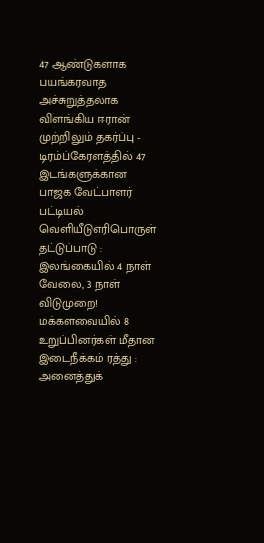47 ஆண்டுகளாக பயங்கரவாத அச்சுறுத்தலாக விளங்கிய ஈரான் முற்றிலும் தகர்ப்பு - டிரம்ப்கேரளத்தில் 47 இடங்களுக்கான பாஜக வேட்பாளர் பட்டியல் வெளியீடுஎரிபொருள் தட்டுப்பாடு : இலங்கையில் 4 நாள் வேலை, 3 நாள் விடுமுறை! மக்களவையில் 8 உறுப்பினர்கள் மீதான இடைநீக்கம் ரத்து : அனைத்துக்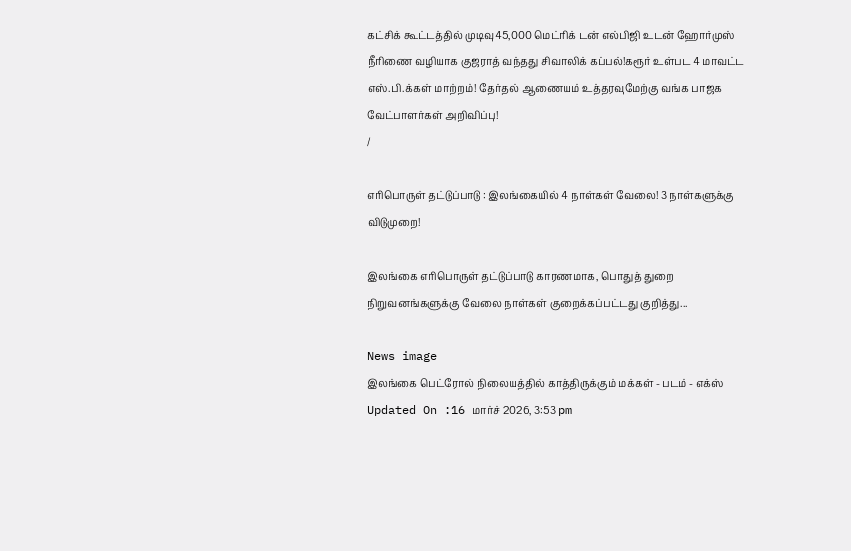கட்சிக் கூட்டத்தில் முடிவு45,000 மெட்ரிக் டன் எல்பிஜி உடன் ஹோர்முஸ் நீரிணை வழியாக குஜராத் வந்தது சிவாலிக் கப்பல்!கரூர் உள்பட 4 மாவட்ட எஸ்.பி.க்கள் மாற்றம்! தேர்தல் ஆணையம் உத்தரவுமேற்கு வங்க பாஜக வேட்பாளர்கள் அறிவிப்பு!
/

எரிபொருள் தட்டுப்பாடு : இலங்கையில் 4 நாள்கள் வேலை! 3 நாள்களுக்கு விடுமுறை!

இலங்கை எரிபொருள் தட்டுப்பாடு காரணமாக, பொதுத் துறை நிறுவனங்களுக்கு வேலை நாள்கள் குறைக்கப்பட்டது குறித்து...

News image
இலங்கை பெட்ரோல் நிலையத்தில் காத்திருக்கும் மக்கள் - படம் - எக்ஸ்
Updated On :16 மார்ச் 2026, 3:53 pm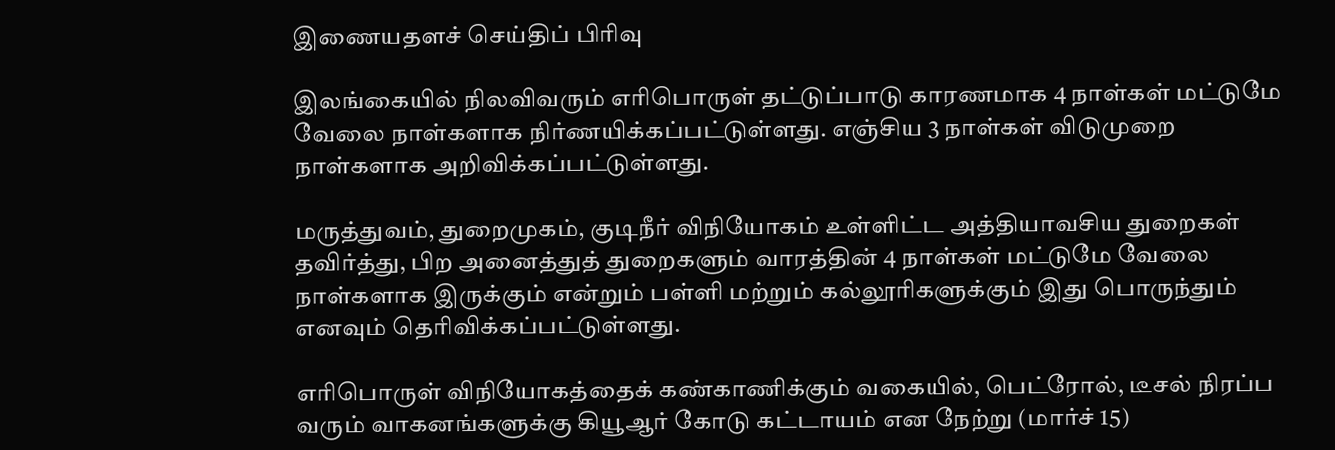இணையதளச் செய்திப் பிரிவு

இலங்கையில் நிலவிவரும் எரிபொருள் தட்டுப்பாடு காரணமாக 4 நாள்கள் மட்டுமே வேலை நாள்களாக நிர்ணயிக்கப்பட்டுள்ளது. எஞ்சிய 3 நாள்கள் விடுமுறை நாள்களாக அறிவிக்கப்பட்டுள்ளது.

மருத்துவம், துறைமுகம், குடிநீர் விநியோகம் உள்ளிட்ட அத்தியாவசிய துறைகள் தவிர்த்து, பிற அனைத்துத் துறைகளும் வாரத்தின் 4 நாள்கள் மட்டுமே வேலை நாள்களாக இருக்கும் என்றும் பள்ளி மற்றும் கல்லூரிகளுக்கும் இது பொருந்தும் எனவும் தெரிவிக்கப்பட்டுள்ளது.

எரிபொருள் விநியோகத்தைக் கண்காணிக்கும் வகையில், பெட்ரோல், டீசல் நிரப்ப வரும் வாகனங்களுக்கு கியூஆர் கோடு கட்டாயம் என நேற்று (மார்ச் 15)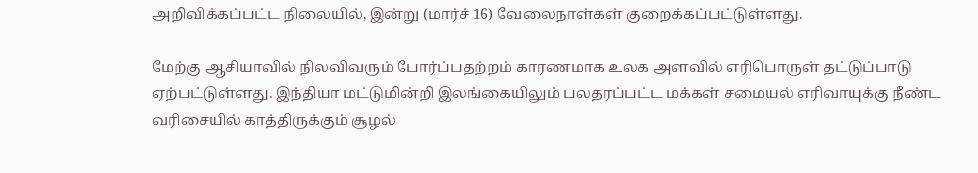அறிவிக்கப்பட்ட நிலையில், இன்று (மார்ச் 16) வேலைநாள்கள் குறைக்கப்பட்டுள்ளது.

மேற்கு ஆசியாவில் நிலவிவரும் போர்ப்பதற்றம் காரணமாக உலக அளவில் எரிபொருள் தட்டுப்பாடு ஏற்பட்டுள்ளது. இந்தியா மட்டுமின்றி இலங்கையிலும் பலதரப்பட்ட மக்கள் சமையல் எரிவாயுக்கு நீண்ட வரிசையில் காத்திருக்கும் சூழல்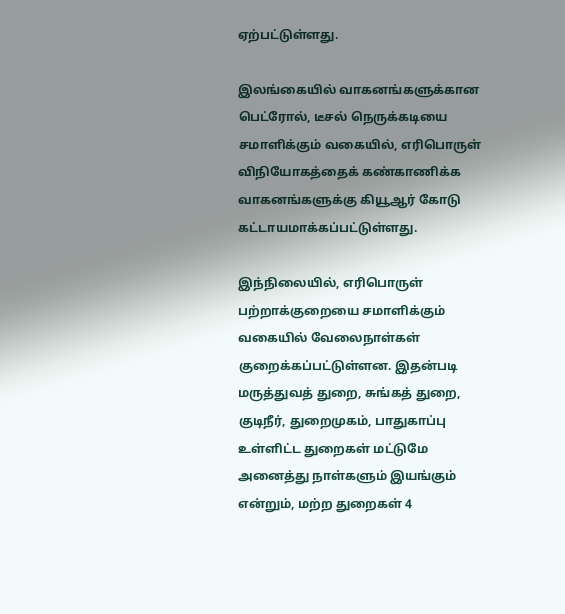ஏற்பட்டுள்ளது.

இலங்கையில் வாகனங்களுக்கான பெட்ரோல், டீசல் நெருக்கடியை சமாளிக்கும் வகையில், எரிபொருள் விநியோகத்தைக் கண்காணிக்க வாகனங்களுக்கு கியூஆர் கோடு கட்டாயமாக்கப்பட்டுள்ளது.

இந்நிலையில், எரிபொருள் பற்றாக்குறையை சமாளிக்கும் வகையில் வேலைநாள்கள் குறைக்கப்பட்டுள்ளன. இதன்படி மருத்துவத் துறை, சுங்கத் துறை, குடிநீர், துறைமுகம், பாதுகாப்பு உள்ளிட்ட துறைகள் மட்டுமே அனைத்து நாள்களும் இயங்கும் என்றும், மற்ற துறைகள் 4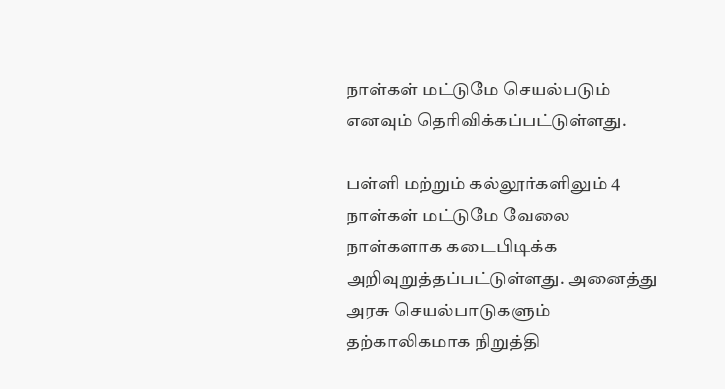நாள்கள் மட்டுமே செயல்படும் எனவும் தெரிவிக்கப்பட்டுள்ளது.

பள்ளி மற்றும் கல்லூர்களிலும் 4 நாள்கள் மட்டுமே வேலை நாள்களாக கடைபிடிக்க அறிவுறுத்தப்பட்டுள்ளது. அனைத்து அரசு செயல்பாடுகளும் தற்காலிகமாக நிறுத்தி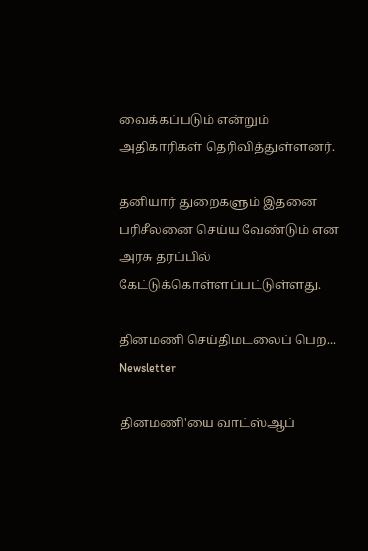வைக்கப்படும் என்றும் அதிகாரிகள் தெரிவித்துள்ளனர்.

தனியார் துறைகளும் இதனை பரிசீலனை செய்ய வேண்டும் என அரசு தரப்பில் கேட்டுக்கொள்ளப்பட்டுள்ளது.

தினமணி செய்திமடலைப் பெற... Newsletter

தினமணி'யை வாட்ஸ்ஆப்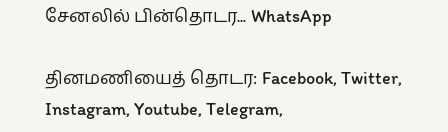சேனலில் பின்தொடர... WhatsApp

தினமணியைத் தொடர: Facebook, Twitter, Instagram, Youtube, Telegram,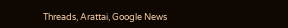Threads, Arattai, Google News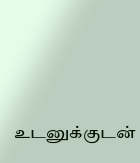உடனுக்குடன்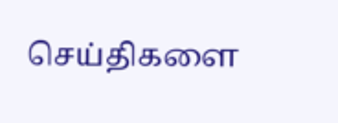செய்திகளை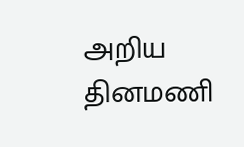அறிய தினமணி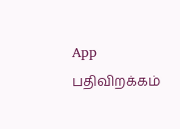App பதிவிறக்கம்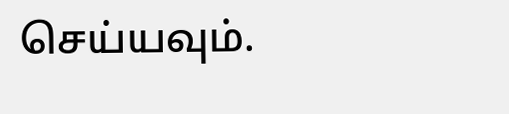செய்யவும்.